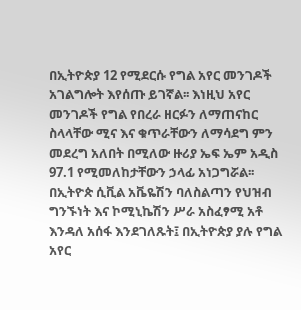በኢትዮጵያ 12 የሚደርሱ የግል አየር መንገዶች አገልግሎት እየሰጡ ይገኛል፡፡ እነዚህ አየር መንገዶች የግል የበረራ ዘርፉን ለማጠናከር ስላላቸው ሚና እና ቁጥራቸውን ለማሳደግ ምን መደረግ አለበት በሚለው ዙሪያ ኤፍ ኤም አዲስ 97.1 የሚመለከታቸውን ኃላፊ አነጋግሯል፡፡
በኢትዮጵ ሲቪል አቬዬሽን ባለስልጣን የህዝብ ግንኙነት እና ኮሚኒኬሽን ሥራ አስፈፃሚ አቶ እንዳለ አሰፋ እንደገለጹት፤ በኢትዮጵያ ያሉ የግል አየር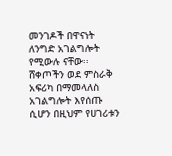መንገዶች በዋናነት ለንግድ አገልግሎት የሚውሉ ናቸው፡፡
ሸቀጦችን ወደ ምስራቅ አፍሪካ በማመላለስ አገልግሎት እየሰጡ ሲሆን በዚህም የሀገሪቱን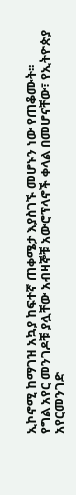ኢኮኖሚ ከማገዝ አኳያ ከፍተኛ ጠቀሜታ እያስገኙ መሆኑን ነው የጠቆሙት፡፡
የግል አየር መንገዶቹ ያሏቸው አብዛኞቹ አውሮፕላኖች ቀላል በመሆናቸው፣ የኢትዮጵያ አየርመንገድ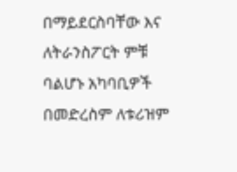በማይደርስባቸው እና ለትራንስፖርት ምቹ ባልሆኑ አካባቢዎች በመድረስም ለቱሪዝም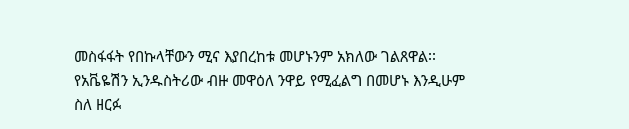መስፋፋት የበኩላቸውን ሚና እያበረከቱ መሆኑንም አክለው ገልጸዋል፡፡
የአቬዬሽን ኢንዱስትሪው ብዙ መዋዕለ ንዋይ የሚፈልግ በመሆኑ እንዲሁም ስለ ዘርፉ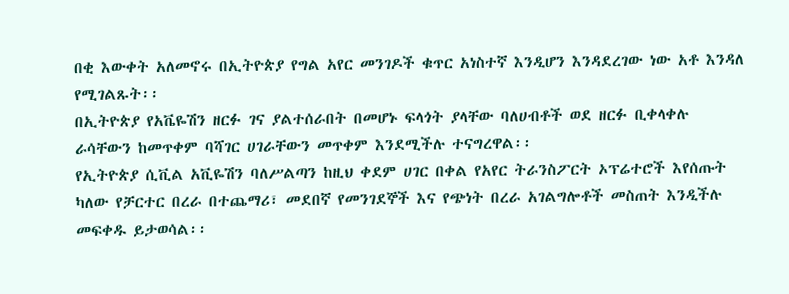በቂ እውቀት አለመኖሩ በኢትዮጵያ የግል አየር መንገዶች ቁጥር አነስተኛ እንዲሆን እንዳደረገው ነው አቶ እንዳለ የሚገልጹት፡፡
በኢትዮጵያ የአቬዬሽን ዘርፉ ገና ያልተሰራበት በመሆኑ ፍላጎት ያላቸው ባለሀብቶች ወደ ዘርፉ ቢቀላቀሉ ራሳቸውን ከመጥቀም ባሻገር ሀገራቸውን መጥቀም እንደሚችሉ ተናግረዋል፡፡
የኢትዮጵያ ሲቪል አቪዬሽን ባለሥልጣን ከዚህ ቀደም ሀገር በቀል የአየር ትራንስፖርት ኦፕሬተሮች እየሰጡት ካለው የቻርተር በረራ በተጨማሪ፣ መደበኛ የመንገደኞች እና የጭነት በረራ አገልግሎቶች መስጠት እንዲችሉ መፍቀዱ ይታወሳል፡፡